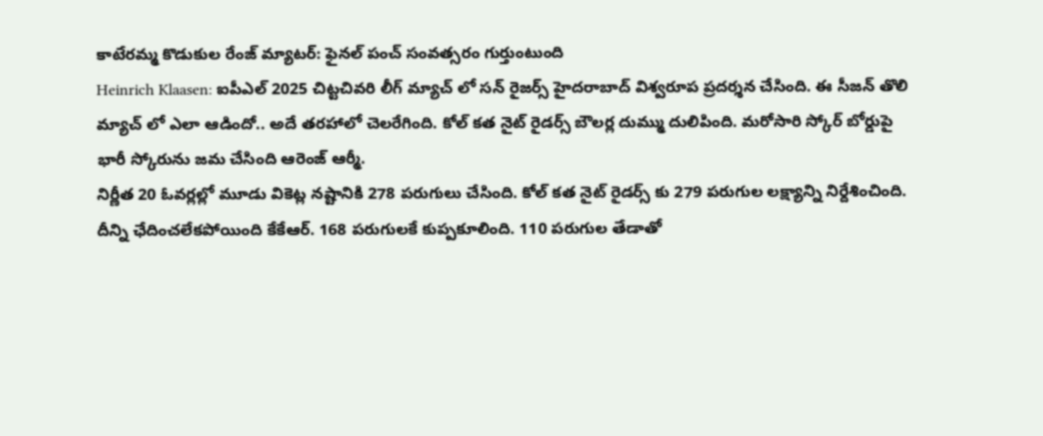కాటేరమ్మ కొడుకుల రేంజ్ మ్యాటర్: ఫైనల్ పంచ్ సంవత్సరం గుర్తుంటుంది
Heinrich Klaasen: ఐపీఎల్ 2025 చిట్టచివరి లీగ్ మ్యాచ్ లో సన్ రైజర్స్ హైదరాబాద్ విశ్వరూప ప్రదర్శన చేసింది. ఈ సీజన్ తొలి మ్యాచ్ లో ఎలా ఆడిందో.. అదే తరహాలో చెలరేగింది. కోల్ కత నైట్ రైడర్స్ బౌలర్ల దుమ్ము దులిపింది. మరోసారి స్కోర్ బోర్డుపై భారీ స్కోరును జమ చేసింది ఆరెంజ్ ఆర్మీ.
నిర్ణీత 20 ఓవర్లల్లో మూడు వికెట్ల నష్టానికి 278 పరుగులు చేసింది. కోల్ కత నైట్ రైడర్స్ కు 279 పరుగుల లక్ష్యాన్ని నిర్దేశించింది. దీన్ని ఛేదించలేకపోయింది కేకేఆర్. 168 పరుగులకే కుప్పకూలింది. 110 పరుగుల తేడాతో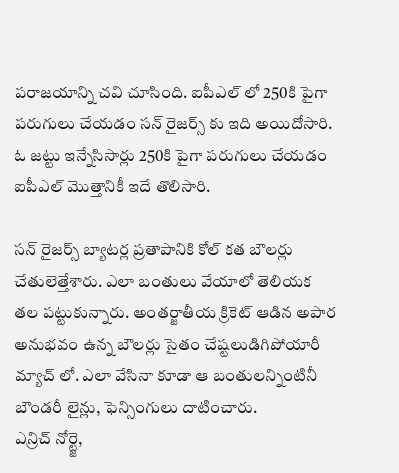పరాజయాన్ని చవి చూసింది. ఐపీఎల్ లో 250కి పైగా పరుగులు చేయడం సన్ రైజర్స్ కు ఇది అయిదోసారి. ఓ జట్టు ఇన్నేసిసార్లు 250కి పైగా పరుగులు చేయడం ఐపీఎల్ మొత్తానికీ ఇదే తొలిసారి.

సన్ రైజర్స్ బ్యాటర్ల ప్రతాపానికి కోల్ కత బౌలర్లు చేతులెత్తేశారు. ఎలా బంతులు వేయాలో తెలియక తల పట్టుకున్నారు. అంతర్జాతీయ క్రికెట్ ఆడిన అపార అనుభవం ఉన్న బౌలర్లు సైతం చేష్టలుడిగిపోయారీ మ్యాచ్ లో. ఎలా వేసినా కూడా ఆ బంతులన్నింటినీ బౌండరీ లైన్లు, ఫెన్సింగులు దాటించారు.
ఎన్రిచ్ నోర్ట్జె,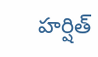హర్షిత్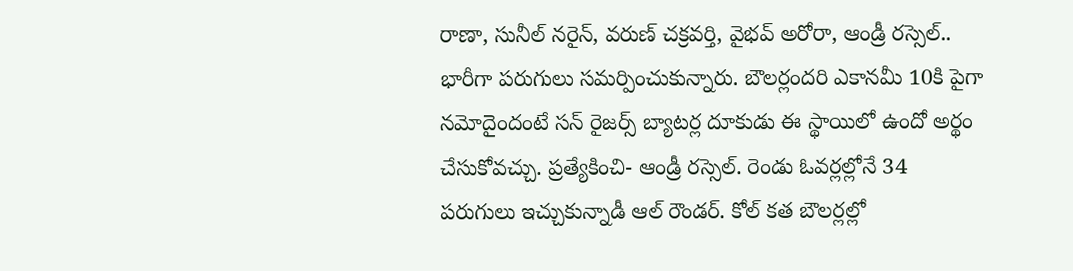రాణా, సునీల్ నరైన్, వరుణ్ చక్రవర్తి, వైభవ్ అరోరా, ఆండ్రీ రస్సెల్.. భారీగా పరుగులు సమర్పించుకున్నారు. బౌలర్లందరి ఎకానమీ 10కి పైగా నమోదైందంటే సన్ రైజర్స్ బ్యాటర్ల దూకుడు ఈ స్థాయిలో ఉందో అర్థం చేసుకోవచ్చు. ప్రత్యేకించి- ఆండ్రీ రస్సెల్. రెండు ఓవర్లల్లోనే 34 పరుగులు ఇచ్చుకున్నాడీ ఆల్ రౌండర్. కోల్ కత బౌలర్లల్లో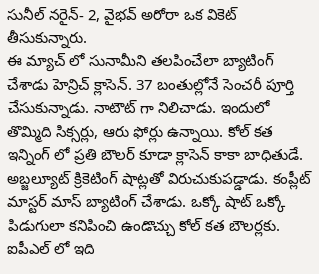సునీల్ నరైన్- 2, వైభవ్ అరోరా ఒక వికెట్ తీసుకున్నారు.
ఈ మ్యాచ్ లో సునామీని తలపించేలా బ్యాటింగ్ చేశాడు హెన్రిచ్ క్లాసెన్. 37 బంతుల్లోనే సెంచరీ పూర్తి చేసుకున్నాడు. నాటౌట్ గా నిలిచాడు. ఇందులో తొమ్మిది సిక్సర్లు, ఆరు ఫోర్లు ఉన్నాయి. కోల్ కత ఇన్నింగ్ లో ప్రతి బౌలర్ కూడా క్లాసెన్ కాకా బాధితుడే. అబ్జల్యూట్ క్రికెటింగ్ షాట్లతో విరుచుకుపడ్డాడు. కంప్లీట్ మాస్టర్ మాస్ బ్యాటింగ్ చేశాడు. ఒక్కో షాట్ ఒక్కో పిడుగులా కనిపించి ఉండొచ్చు కోల్ కత బౌలర్లకు. ఐపీఎల్ లో ఇది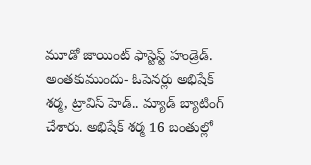మూడో జాయింట్ ఫాస్టెస్ట్ హండ్రెడ్.
అంతకుముందు- ఓపెనర్లు అభిషేక్ శర్మ, ట్రావిస్ హెడ్.. మ్యాడ్ బ్యాటింగ్ చేశారు. అభిషేక్ శర్మ 16 బంతుల్లో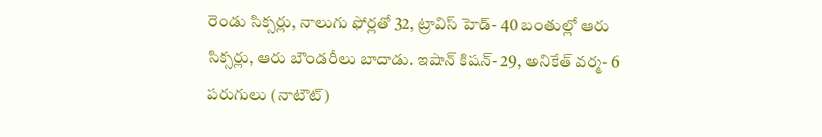రెండు సిక్సర్లు, నాలుగు ఫోర్లతో 32, ట్రావిస్ హెడ్- 40 బంతుల్లో ఆరు సిక్సర్లు, ఆరు బౌండరీలు బాదాడు. ఇషాన్ కిషన్- 29, అనికేత్ వర్మ- 6 పరుగులు (నాటౌట్)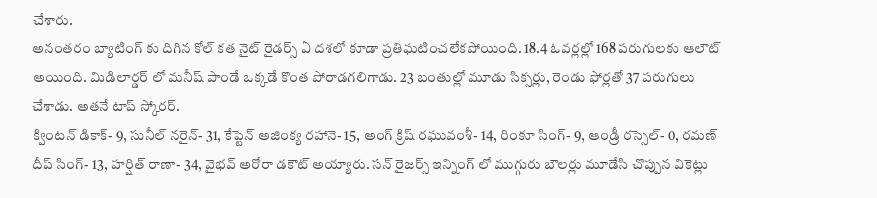చేశారు.
అనంతరం బ్యాటింగ్ కు దిగిన కోల్ కత నైట్ రైడర్స్ ఏ దశలో కూడా ప్రతిఘటించలేకపోయింది. 18.4 ఓవర్లల్లో 168 పరుగులకు ఆలౌట్ అయింది. మిడిలార్డర్ లో మనీష్ పాండే ఒక్కడే కొంత పోరాడగలిగాడు. 23 బంతుల్లో మూడు సిక్సర్లు, రెండు ఫోర్లతో 37 పరుగులు చేశాడు. అతనే టాప్ స్కోరర్.
క్వింటన్ డికాక్- 9, సునీల్ నరైన్- 31, కేప్టెన్ అజింక్య రహానె- 15, అంగ్ క్రిష్ రఘువంశీ- 14, రింకూ సింగ్- 9, ఆండ్రీ రస్సెల్- 0, రమణ్ దీప్ సింగ్- 13, హర్షిత్ రాణా- 34, వైభవ్ అరోరా డకౌట్ అయ్యారు. సన్ రైజర్స్ ఇన్నింగ్ లో ముగ్గురు బౌలర్లు మూడేసి చొప్పున వికెట్లు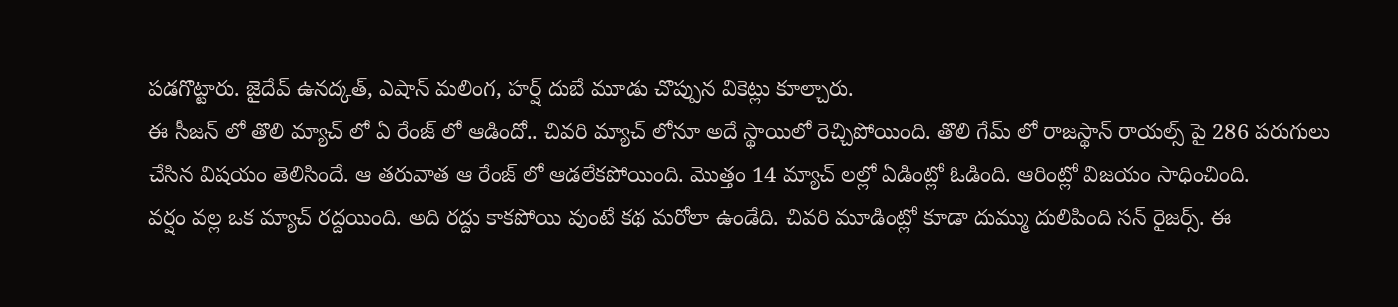పడగొట్టారు. జైదేవ్ ఉనద్కత్, ఎషాన్ మలింగ, హర్ష్ దుబే మూడు చొప్పున వికెట్లు కూల్చారు.
ఈ సీజన్ లో తొలి మ్యాచ్ లో ఏ రేంజ్ లో ఆడిందో.. చివరి మ్యాచ్ లోనూ అదే స్థాయిలో రెచ్చిపోయింది. తొలి గేమ్ లో రాజస్థాన్ రాయల్స్ పై 286 పరుగులు చేసిన విషయం తెలిసిందే. ఆ తరువాత ఆ రేంజ్ లో ఆడలేకపోయింది. మొత్తం 14 మ్యాచ్ లల్లో ఏడింట్లో ఓడింది. ఆరింట్లో విజయం సాధించింది.
వర్షం వల్ల ఒక మ్యాచ్ రద్దయింది. అది రద్దు కాకపోయి వుంటే కథ మరోలా ఉండేది. చివరి మూడింట్లో కూడా దుమ్ము దులిపింది సన్ రైజర్స్. ఈ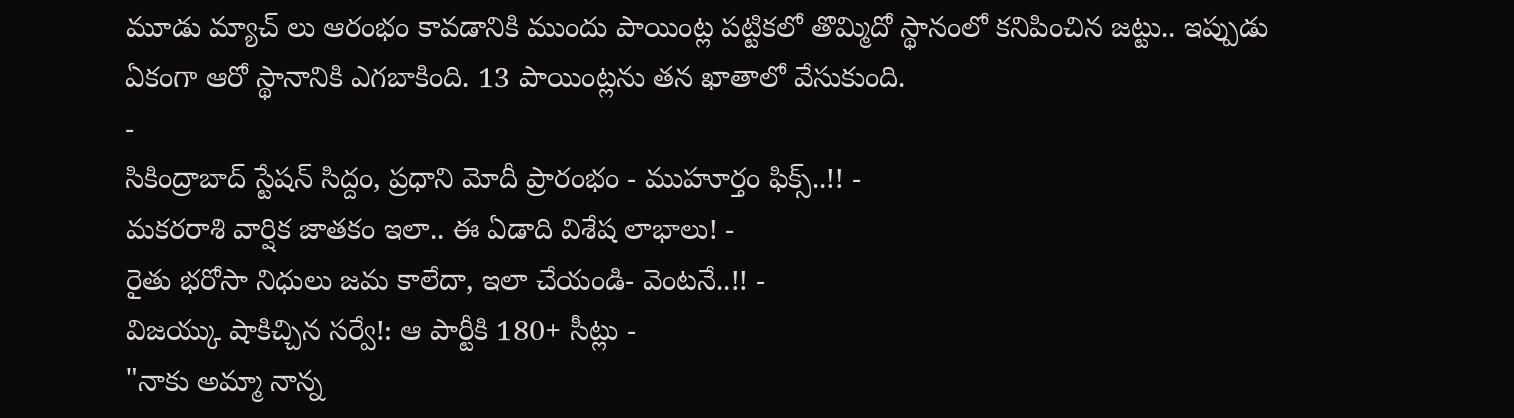మూడు మ్యాచ్ లు ఆరంభం కావడానికి ముందు పాయింట్ల పట్టికలో తొమ్మిదో స్థానంలో కనిపించిన జట్టు.. ఇప్పుడు ఏకంగా ఆరో స్థానానికి ఎగబాకింది. 13 పాయింట్లను తన ఖాతాలో వేసుకుంది.
-
సికింద్రాబాద్ స్టేషన్ సిద్దం, ప్రధాని మోదీ ప్రారంభం - ముహూర్తం ఫిక్స్..!! -
మకరరాశి వార్షిక జాతకం ఇలా.. ఈ ఏడాది విశేష లాభాలు! -
రైతు భరోసా నిధులు జమ కాలేదా, ఇలా చేయండి- వెంటనే..!! -
విజయ్కు షాకిచ్చిన సర్వే!: ఆ పార్టీకి 180+ సీట్లు -
"నాకు అమ్మా నాన్న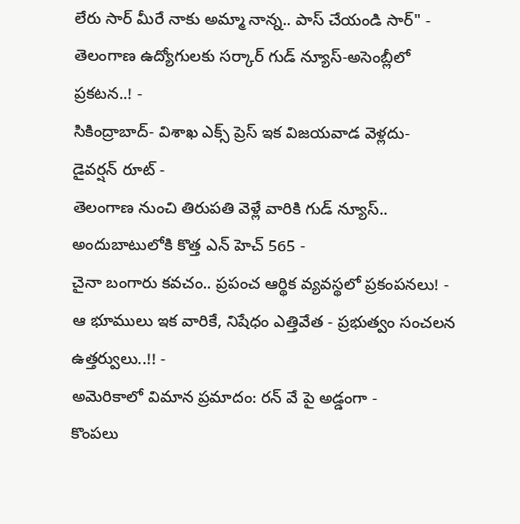లేరు సార్ మీరే నాకు అమ్మా నాన్న.. పాస్ చేయండి సార్" -
తెలంగాణ ఉద్యోగులకు సర్కార్ గుడ్ న్యూస్-అసెంబ్లీలో ప్రకటన..! -
సికింద్రాబాద్- విశాఖ ఎక్స్ ప్రెస్ ఇక విజయవాడ వెళ్లదు- డైవర్షన్ రూట్ -
తెలంగాణ నుంచి తిరుపతి వెళ్లే వారికి గుడ్ న్యూస్.. అందుబాటులోకి కొత్త ఎన్ హెచ్ 565 -
చైనా బంగారు కవచం.. ప్రపంచ ఆర్థిక వ్యవస్థలో ప్రకంపనలు! -
ఆ భూములు ఇక వారికే, నిషేధం ఎత్తివేత - ప్రభుత్వం సంచలన ఉత్తర్వులు..!! -
అమెరికాలో విమాన ప్రమాదం: రన్ వే పై అడ్డంగా -
కొంపలు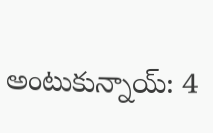అంటుకున్నాయ్: 4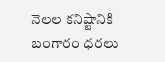నెలల కనిష్టానికి బంగారం ధరలు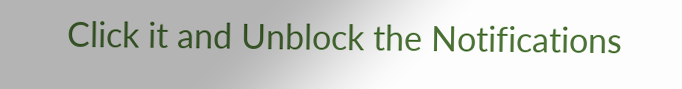Click it and Unblock the Notifications